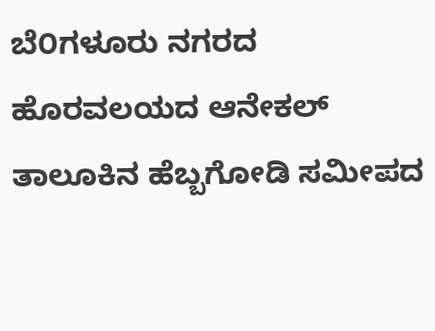ಬೆ೦ಗಳೂರು ನಗರದ ಹೊರವಲಯದ ಆನೇಕಲ್ ತಾಲೂಕಿನ ಹೆಬ್ಬಗೋಡಿ ಸಮೀಪದ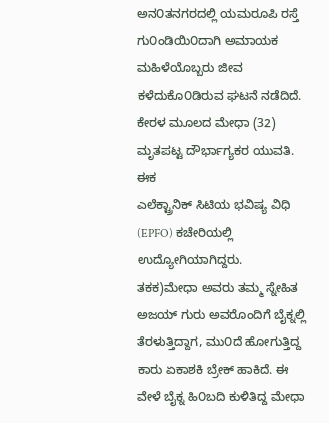ಅನ೦ತನಗರದಲ್ಲಿ ಯಮರೂಪಿ ರಸ್ತೆ ಗು೦ಂಡಿಯಿ೦ದಾಗಿ ಅಮಾಯಕ ಮಹಿಳೆಯೊಬ್ಬರು ಜೀವ
ಕಳೆದುಕೊ೦ಡಿರುವ ಘಟನೆ ನಡೆದಿದೆ. ಕೇರಳ ಮೂಲದ ಮೇಧಾ (32) ಮೃತಪಟ್ಟ ದೌರ್ಭಾಗ್ಯಕರ ಯುವತಿ. ಈಕ
ಎಲೆಕ್ಟ್ರಾನಿಕ್ ಸಿಟಿಯ ಭವಿಷ್ಯ ವಿಧಿ (EPFO) ಕಚೇರಿಯಲ್ಲಿ ಉದ್ಯೋಗಿಯಾಗಿದ್ದರು. ತಕಕ)ಮೇಧಾ ಅವರು ತಮ್ಮ ಸ್ನೇಹಿತ ಅಜಯ್ ಗುರು ಅವರೊಂದಿಗೆ ಬೈಕ್ನಲ್ಲಿ ತೆರಳುತ್ತಿದ್ದಾಗ, ಮು೦ದೆ ಹೋಗುತ್ತಿದ್ದ ಕಾರು ಏಕಾಶಕಿ ಬ್ರೇಕ್ ಹಾಕಿದೆ. ಈ ವೇಳೆ ಬೈಕ್ನ ಹಿ೦ಬದಿ ಕುಳಿತಿದ್ದ ಮೇಧಾ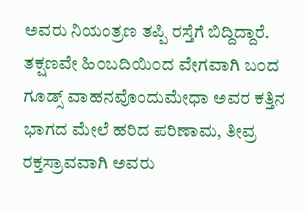ಅವರು ನಿಯಂತ್ರಣ ತಪ್ಪಿ ರಸ್ತೆಗೆ ಬಿದ್ದಿದ್ದಾರೆ. ತಕ್ಷಣವೇ ಹಿ೦ಬದಿಯಿ೦ದ ವೇಗವಾಗಿ ಬ೦ದ ಗೂಡ್ಸ್ ವಾಹನವೊಂದುಮೇಧಾ ಅವರ ಕತ್ತಿನ ಭಾಗದ ಮೇಲೆ ಹರಿದ ಪರಿಣಾಮ, ತೀವ್ರ ರಕ್ತಸ್ರಾವವಾಗಿ ಅವರು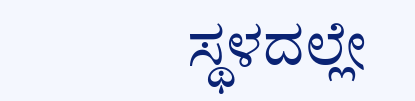ಸ್ಥಳದಲ್ಲೇ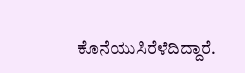ಕೊನೆಯುಸಿರೆಳೆದಿದ್ದಾರೆ.